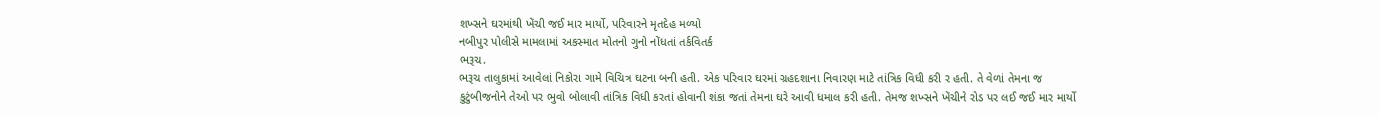શખ્સને ઘરમાંથી ખેંચી જઈ માર માર્યો, પરિવારને મૃતદેહ મળ્યો
નબીપુર પોલીસે મામલામાં અકસ્માત મોતનો ગુનો નોંધતાં તર્કવિતર્ક
ભરૂચ.
ભરૂચ તાલુકામાં આવેલાં નિકોરા ગામે વિચિત્ર ઘટના બની હતી. એક પરિવાર ઘરમાં ગ્રહદશાના નિવારણ માટે તાંત્રિક વિધી કરી ર હતી. તે વેળાં તેમના જ કુટુંબીજનોને તેઓ પર ભુવો બોલાવી તાંત્રિક વિધી કરતાં હોવાની શંકા જતાં તેમના ઘરે આવી ધમાલ કરી હતી. તેમજ શખ્સને ખેંચીને રોડ પર લઈ જઈ માર માર્યો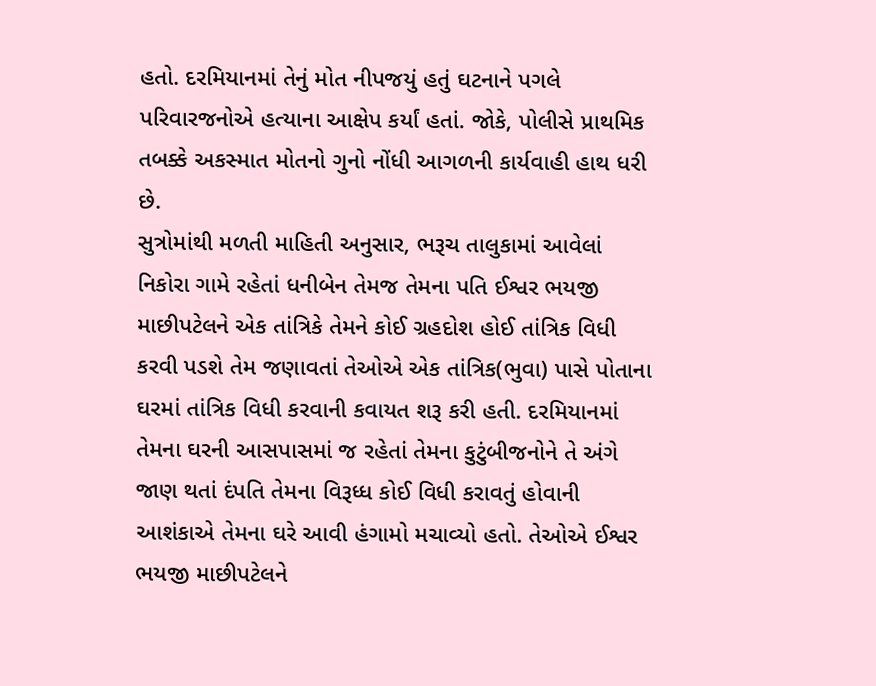હતો. દરમિયાનમાં તેનું મોત નીપજયું હતું ઘટનાને પગલે પરિવારજનોએ હત્યાના આક્ષેપ કર્યાં હતાં. જોકે, પોલીસે પ્રાથમિક તબક્કે અકસ્માત મોતનો ગુનો નોંધી આગળની કાર્યવાહી હાથ ધરી છે.
સુત્રોમાંથી મળતી માહિતી અનુસાર, ભરૂચ તાલુકામાં આવેલાં નિકોરા ગામે રહેતાં ધનીબેન તેમજ તેમના પતિ ઈશ્વર ભયજી માછીપટેલને એક તાંત્રિકે તેમને કોઈ ગ્રહદોશ હોઈ તાંત્રિક વિધી કરવી પડશે તેમ જણાવતાં તેઓએ એક તાંત્રિક(ભુવા) પાસે પોતાના ઘરમાં તાંત્રિક વિધી કરવાની કવાયત શરૂ કરી હતી. દરમિયાનમાં તેમના ઘરની આસપાસમાં જ રહેતાં તેમના કુટુંબીજનોને તે અંગે જાણ થતાં દંપતિ તેમના વિરૂધ્ધ કોઈ વિધી કરાવતું હોવાની આશંકાએ તેમના ઘરે આવી હંગામો મચાવ્યો હતો. તેઓએ ઈશ્વર ભયજી માછીપટેલને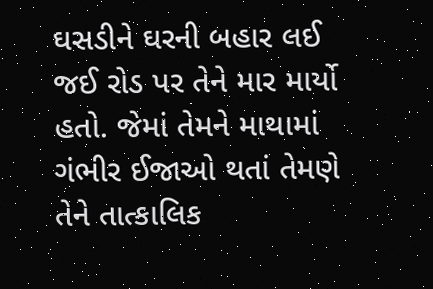ઘસડીને ઘરની બહાર લઈ જઈ રોડ પર તેને માર માર્યો હતો. જેમાં તેમને માથામાં ગંભીર ઈજાઓ થતાં તેમણે તેને તાત્કાલિક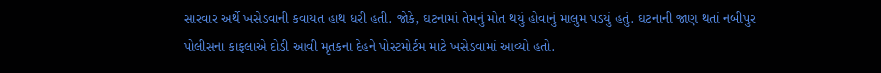સારવાર અર્થે ખસેડવાની કવાયત હાથ ધરી હતી. જોકે, ઘટનામાં તેમનું મોત થયું હોવાનું માલુમ પડયું હતું. ઘટનાની જાણ થતાં નબીપુર પોલીસના કાફલાએ દોડી આવી મૃતકના દેહને પોસ્ટમોર્ટમ માટે ખસેડવામાં આવ્યો હતો.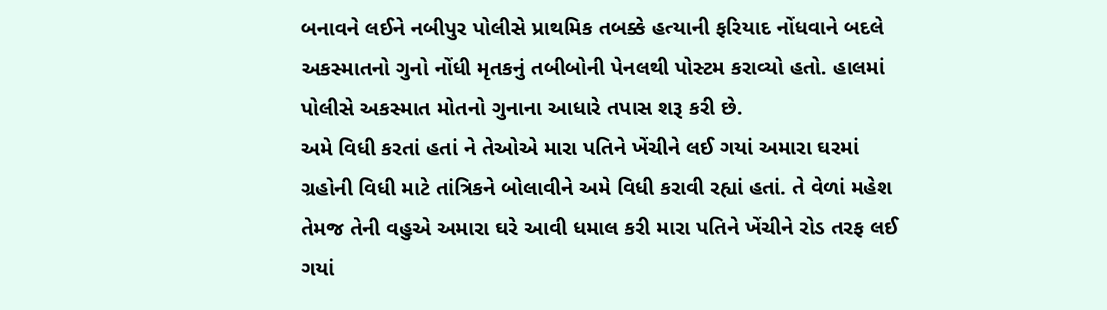બનાવને લઈને નબીપુર પોલીસે પ્રાથમિક તબક્કે હત્યાની ફરિયાદ નોંધવાને બદલે અકસ્માતનો ગુનો નોંધી મૃતકનું તબીબોની પેનલથી પોસ્ટમ કરાવ્યો હતો. હાલમાં પોલીસે અકસ્માત મોતનો ગુનાના આધારે તપાસ શરૂ કરી છે.
અમે વિધી કરતાં હતાં ને તેઓએ મારા પતિને ખેંચીને લઈ ગયાં અમારા ઘરમાં ગ્રહોની વિધી માટે તાંત્રિકને બોલાવીને અમે વિધી કરાવી રહ્યાં હતાં. તે વેળાં મહેશ તેમજ તેની વહુએ અમારા ઘરે આવી ધમાલ કરી મારા પતિને ખેંચીને રોડ તરફ લઈ ગયાં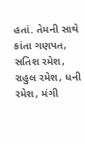હતાં. તેમની સાથે કાંતા ગણપત, સતિશ રમેશ, રાહુલ રમેશ, ધની રમેશ, મંગી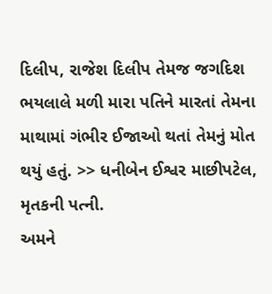દિલીપ, રાજેશ દિલીપ તેમજ જગદિશ ભયલાલે મળી મારા પતિને મારતાં તેમના માથામાં ગંભીર ઈજાઓ થતાં તેમનું મોત થયું હતું. >> ધનીબેન ઈશ્વર માછીપટેલ, મૃતકની પત્ની.
અમને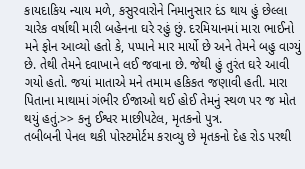કાયદાકિય ન્યાય મળે, કસુરવારોને નિમાનુસાર દંડ થાય હું છેલ્લા ચારેક વર્ષાથી મારી બહેનના ઘરે રહું છું. દરમિયાનમાં મારા ભાઈનો મને ફોન આવ્યો હતો કે, પપ્પાને માર માર્યો છે અને તેમને બહુ વાગ્યું છે. તેથી તેમને દવાખાને લઈ જવાના છે. જેથી હું તુરંત ઘરે આવી ગયો હતો. જયાં માતાએ મને તમામ હકિકત જણાવી હતી. મારા પિતાના માથામાં ગંભીર ઈજાઓ થઈ હોઈ તેમનું સ્થળ પર જ મોત થયું હતું.>> કનુ ઈશ્વર માછીપટેલ, મૃતકનો પુત્ર.
તબીબની પેનલ થકી પોસ્ટમોર્ટમ કરાવ્યુ છે મૃતકનો દેહ રોડ પરથી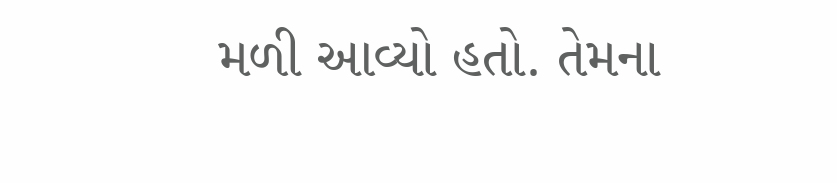મળી આવ્યો હતો. તેમના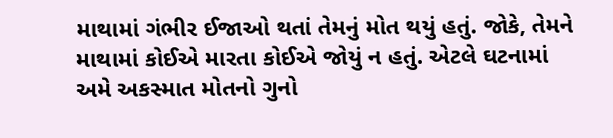માથામાં ગંભીર ઈજાઓ થતાં તેમનું મોત થયું હતું. જોકે, તેમને માથામાં કોઈએ મારતા કોઈએ જોયું ન હતું. એટલે ઘટનામાં અમે અકસ્માત મોતનો ગુનો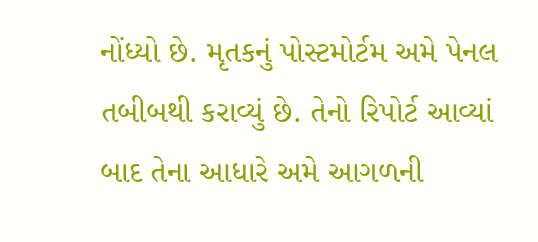નોંધ્યો છે. મૃતકનું પોસ્ટમોર્ટમ અમે પેનલ તબીબથી કરાવ્યું છે. તેનો રિપોર્ટ આવ્યાં બાદ તેના આધારે અમે આગળની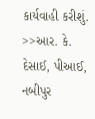કાર્યવાહી કરીશું. >>આર. કે. દેસાઈ, પીઆઈ, નબીપુર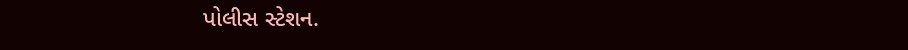પોલીસ સ્ટેશન.